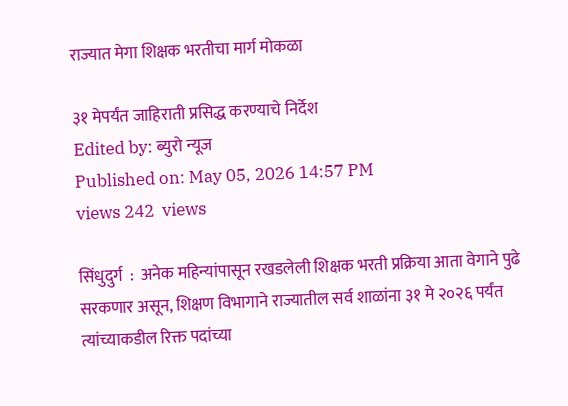राज्यात मेगा शिक्षक भरतीचा मार्ग मोकळा

३१ मेपर्यंत जाहिराती प्रसिद्ध करण्याचे निर्देश
Edited by: ब्युरो न्यूज
Published on: May 05, 2026 14:57 PM
views 242  views

सिंधुदुर्ग  :  अनेक महिन्यांपासून रखडलेली शिक्षक भरती प्रक्रिया आता वेगाने पुढे सरकणार असून, शिक्षण विभागाने राज्यातील सर्व शाळांना ३१ मे २०२६ पर्यंत त्यांच्याकडील रिक्त पदांच्या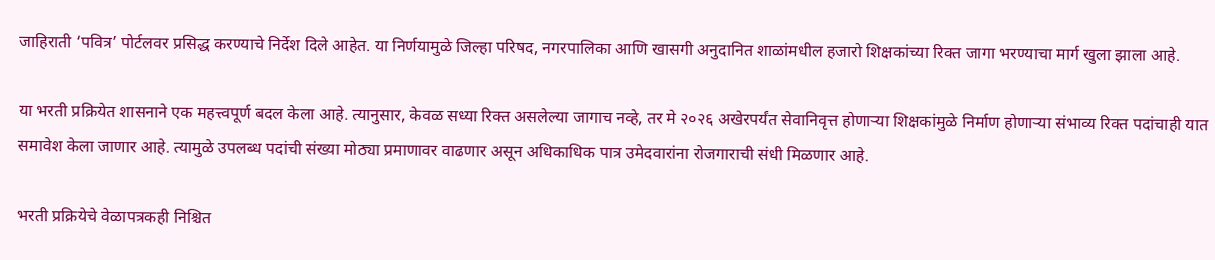जाहिराती ‘पवित्र’ पोर्टलवर प्रसिद्ध करण्याचे निर्देश दिले आहेत. या निर्णयामुळे जिल्हा परिषद, नगरपालिका आणि खासगी अनुदानित शाळांमधील हजारो शिक्षकांच्या रिक्त जागा भरण्याचा मार्ग खुला झाला आहे.

या भरती प्रक्रियेत शासनाने एक महत्त्वपूर्ण बदल केला आहे. त्यानुसार, केवळ सध्या रिक्त असलेल्या जागाच नव्हे, तर मे २०२६ अखेरपर्यंत सेवानिवृत्त होणाऱ्या शिक्षकांमुळे निर्माण होणाऱ्या संभाव्य रिक्त पदांचाही यात समावेश केला जाणार आहे. त्यामुळे उपलब्ध पदांची संख्या मोठ्या प्रमाणावर वाढणार असून अधिकाधिक पात्र उमेदवारांना रोजगाराची संधी मिळणार आहे.

भरती प्रक्रियेचे वेळापत्रकही निश्चित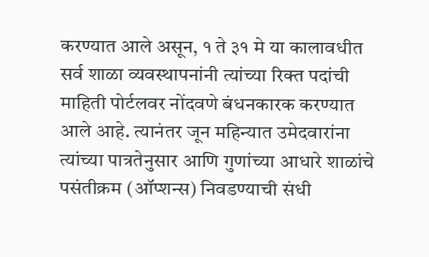करण्यात आले असून, १ ते ३१ मे या कालावधीत सर्व शाळा व्यवस्थापनांनी त्यांच्या रिक्त पदांची माहिती पोर्टलवर नोंदवणे बंधनकारक करण्यात आले आहे. त्यानंतर जून महिन्यात उमेदवारांना त्यांच्या पात्रतेनुसार आणि गुणांच्या आधारे शाळांचे पसंतीक्रम (ऑप्शन्स) निवडण्याची संधी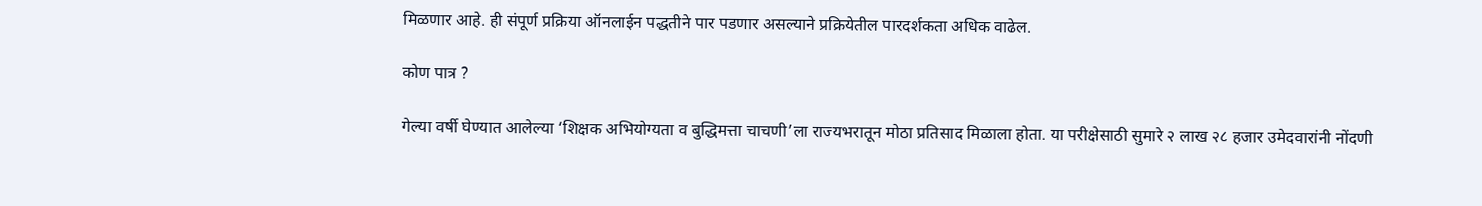मिळणार आहे. ही संपूर्ण प्रक्रिया ऑनलाईन पद्धतीने पार पडणार असल्याने प्रक्रियेतील पारदर्शकता अधिक वाढेल.

कोण पात्र ?

गेल्या वर्षी घेण्यात आलेल्या ‘शिक्षक अभियोग्यता व बुद्धिमत्ता चाचणी’ला राज्यभरातून मोठा प्रतिसाद मिळाला होता. या परीक्षेसाठी सुमारे २ लाख २८ हजार उमेदवारांनी नोंदणी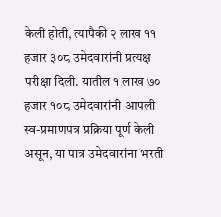केली होती, त्यापैकी २ लाख ११ हजार ३०८ उमेदवारांनी प्रत्यक्ष परीक्षा दिली. यातील १ लाख ७० हजार १०८ उमेदवारांनी आपली स्व-प्रमाणपत्र प्रक्रिया पूर्ण केली असून, या पात्र उमेदवारांना भरती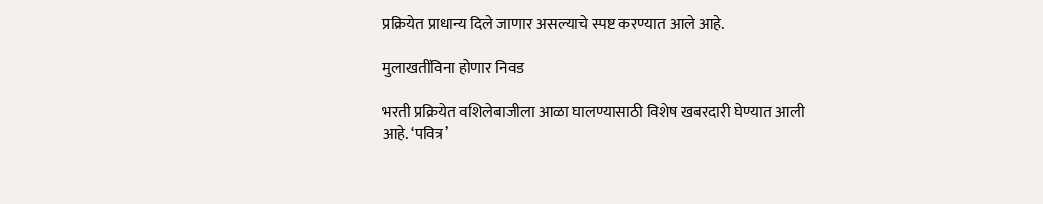प्रक्रियेत प्राधान्य दिले जाणार असल्याचे स्पष्ट करण्यात आले आहे.

मुलाखतींविना होणार निवड

भरती प्रक्रियेत वशिलेबाजीला आळा घालण्यासाठी विशेष खबरदारी घेण्यात आली आहे. ‘पवित्र’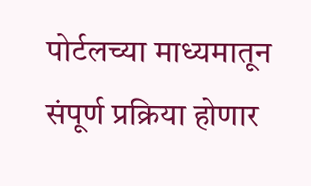पोर्टलच्या माध्यमातून संपूर्ण प्रक्रिया होणार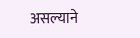असल्याने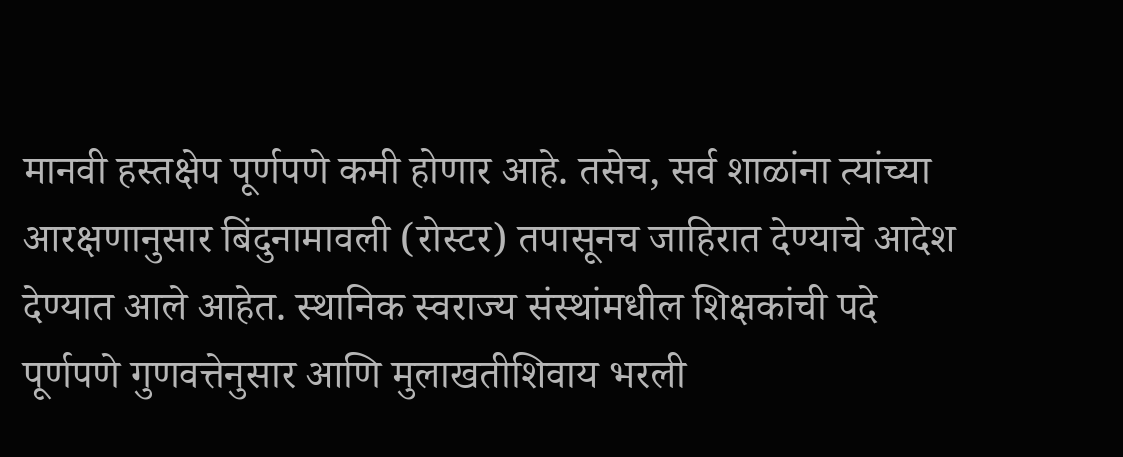मानवी हस्तक्षेप पूर्णपणे कमी होणार आहे. तसेच, सर्व शाळांना त्यांच्या आरक्षणानुसार बिंदुनामावली (रोस्टर) तपासूनच जाहिरात देण्याचे आदेश देण्यात आले आहेत. स्थानिक स्वराज्य संस्थांमधील शिक्षकांची पदे पूर्णपणे गुणवत्तेनुसार आणि मुलाखतीशिवाय भरली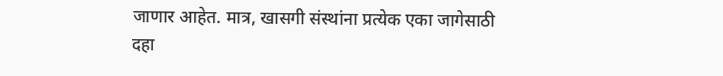जाणार आहेत. मात्र, खासगी संस्थांना प्रत्येक एका जागेसाठी दहा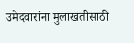उमेदवारांना मुलाखतीसाठी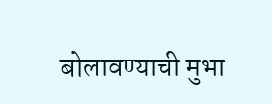बोलावण्याची मुभा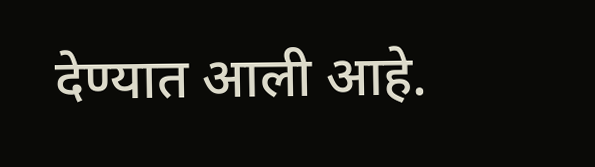देण्यात आली आहे.